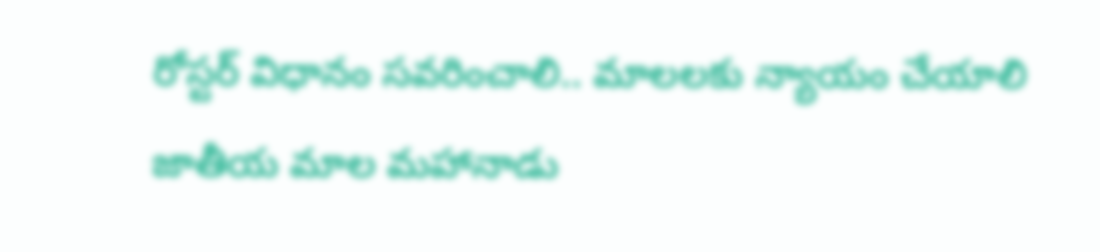రోస్టర్ విధానం సవరించాలి.. మాలలకు న్యాయం చేయాలి జాతీయ మాల మహానాడు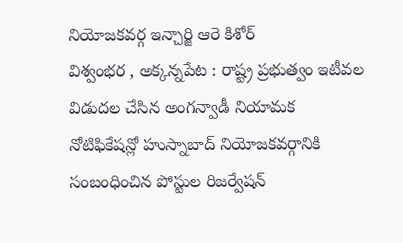నియోజకవర్గ ఇన్చార్జి ఆరె కిశోర్
విశ్వంభర , అక్కన్నపేట : రాష్ట్ర ప్రభుత్వం ఇటీవల విడుదల చేసిన అంగన్వాడీ నియామక నోటిఫికేషన్లో హుస్నాబాద్ నియోజకవర్గానికి సంబంధించిన పోస్టుల రిజర్వేషన్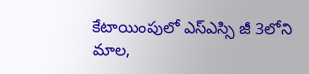కేటాయింపులో ఎస్ఎస్సి జీ 3లోని మాల,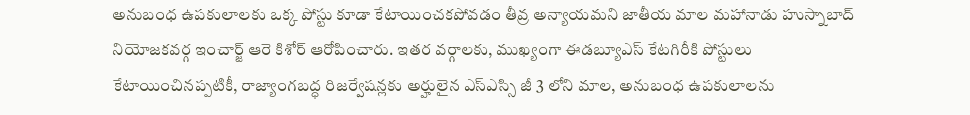అనుబంధ ఉపకులాలకు ఒక్క పోస్టు కూడా కేటాయించకపోవడం తీవ్ర అన్యాయమని జాతీయ మాల మహానాడు హుస్నాబాద్ నియోజకవర్గ ఇంచార్జ్ ఆరె కిశోర్ ఆరోపించారు. ఇతర వర్గాలకు, ముఖ్యంగా ఈడబ్యూఎస్ కేటగిరీకి పోస్టులు కేటాయించినప్పటికీ, రాజ్యాంగబద్ధ రిజర్వేషన్లకు అర్హులైన ఎస్ఎస్సి జీ 3 లోని మాల, అనుబంధ ఉపకులాలను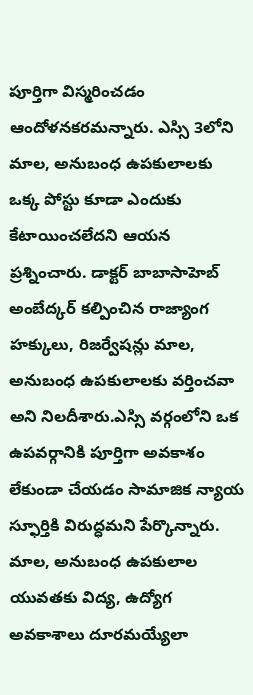పూర్తిగా విస్మరించడం ఆందోళనకరమన్నారు. ఎస్సి 3లోని మాల, అనుబంధ ఉపకులాలకు ఒక్క పోస్టు కూడా ఎందుకు కేటాయించలేదని ఆయన ప్రశ్నించారు. డాక్టర్ బాబాసాహెబ్ అంబేద్కర్ కల్పించిన రాజ్యాంగ హక్కులు, రిజర్వేషన్లు మాల, అనుబంధ ఉపకులాలకు వర్తించవా అని నిలదీశారు.ఎస్సి వర్గంలోని ఒక ఉపవర్గానికి పూర్తిగా అవకాశం లేకుండా చేయడం సామాజిక న్యాయ స్ఫూర్తికి విరుద్ధమని పేర్కొన్నారు. మాల, అనుబంధ ఉపకులాల యువతకు విద్య, ఉద్యోగ అవకాశాలు దూరమయ్యేలా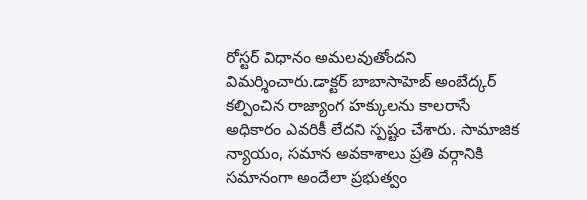రోస్టర్ విధానం అమలవుతోందని విమర్శించారు.డాక్టర్ బాబాసాహెబ్ అంబేద్కర్ కల్పించిన రాజ్యాంగ హక్కులను కాలరాసే అధికారం ఎవరికీ లేదని స్పష్టం చేశారు. సామాజిక న్యాయం, సమాన అవకాశాలు ప్రతి వర్గానికి సమానంగా అందేలా ప్రభుత్వం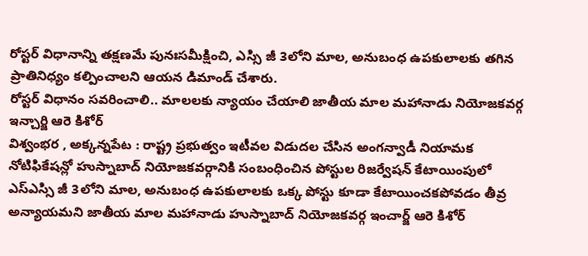రోస్టర్ విధానాన్ని తక్షణమే పునఃసమీక్షించి, ఎస్సి జీ 3లోని మాల, అనుబంధ ఉపకులాలకు తగిన ప్రాతినిధ్యం కల్పించాలని ఆయన డిమాండ్ చేశారు.
రోస్టర్ విధానం సవరించాలి.. మాలలకు న్యాయం చేయాలి జాతీయ మాల మహానాడు నియోజకవర్గ ఇన్చార్జి ఆరె కిశోర్
విశ్వంభర , అక్కన్నపేట : రాష్ట్ర ప్రభుత్వం ఇటీవల విడుదల చేసిన అంగన్వాడీ నియామక నోటిఫికేషన్లో హుస్నాబాద్ నియోజకవర్గానికి సంబంధించిన పోస్టుల రిజర్వేషన్ కేటాయింపులో ఎస్ఎస్సి జీ 3లోని మాల, అనుబంధ ఉపకులాలకు ఒక్క పోస్టు కూడా కేటాయించకపోవడం తీవ్ర అన్యాయమని జాతీయ మాల మహానాడు హుస్నాబాద్ నియోజకవర్గ ఇంచార్జ్ ఆరె కిశోర్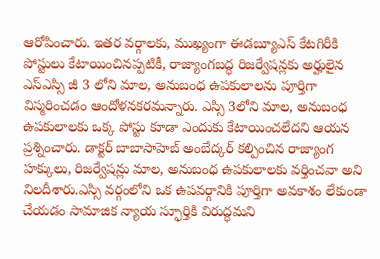ఆరోపించారు. ఇతర వర్గాలకు, ముఖ్యంగా ఈడబ్యూఎస్ కేటగిరీకి పోస్టులు కేటాయించినప్పటికీ, రాజ్యాంగబద్ధ రిజర్వేషన్లకు అర్హులైన ఎస్ఎస్సి జీ 3 లోని మాల, అనుబంధ ఉపకులాలను పూర్తిగా విస్మరించడం ఆందోళనకరమన్నారు. ఎస్సి 3లోని మాల, అనుబంధ ఉపకులాలకు ఒక్క పోస్టు కూడా ఎందుకు కేటాయించలేదని ఆయన ప్రశ్నించారు. డాక్టర్ బాబాసాహెబ్ అంబేద్కర్ కల్పించిన రాజ్యాంగ హక్కులు, రిజర్వేషన్లు మాల, అనుబంధ ఉపకులాలకు వర్తించవా అని నిలదీశారు.ఎస్సి వర్గంలోని ఒక ఉపవర్గానికి పూర్తిగా అవకాశం లేకుండా చేయడం సామాజిక న్యాయ స్ఫూర్తికి విరుద్ధమని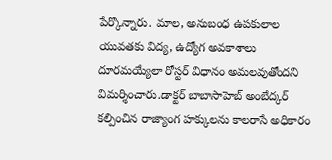పేర్కొన్నారు. మాల, అనుబంధ ఉపకులాల యువతకు విద్య, ఉద్యోగ అవకాశాలు దూరమయ్యేలా రోస్టర్ విధానం అమలవుతోందని విమర్శించారు.డాక్టర్ బాబాసాహెబ్ అంబేద్కర్ కల్పించిన రాజ్యాంగ హక్కులను కాలరాసే అధికారం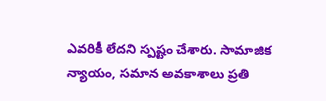ఎవరికీ లేదని స్పష్టం చేశారు. సామాజిక న్యాయం, సమాన అవకాశాలు ప్రతి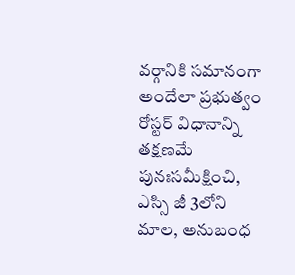వర్గానికి సమానంగా అందేలా ప్రభుత్వం రోస్టర్ విధానాన్ని తక్షణమే పునఃసమీక్షించి, ఎస్సి జీ 3లోని మాల, అనుబంధ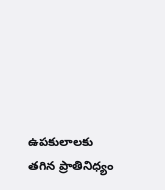ఉపకులాలకు తగిన ప్రాతినిధ్యం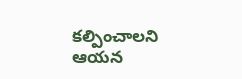కల్పించాలని ఆయన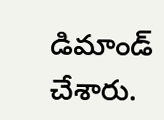డిమాండ్ చేశారు.